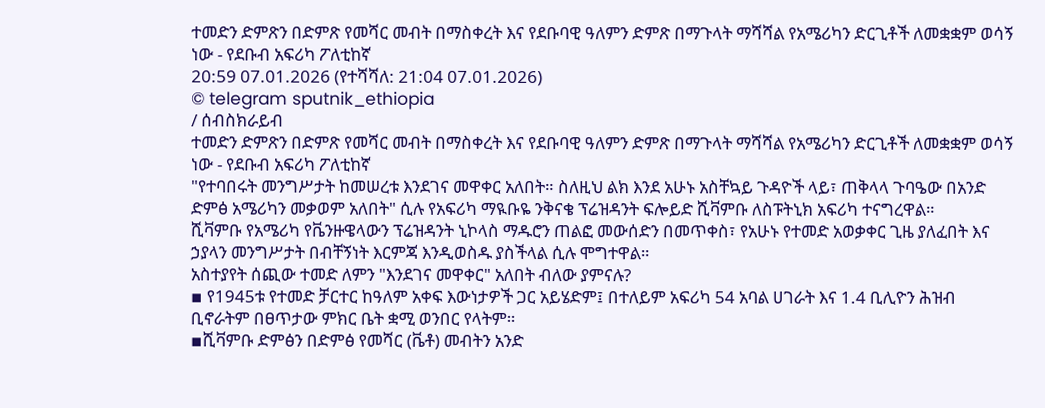ተመድን ድምጽን በድምጽ የመሻር መብት በማስቀረት እና የደቡባዊ ዓለምን ድምጽ በማጉላት ማሻሻል የአሜሪካን ድርጊቶች ለመቋቋም ወሳኝ ነው - የደቡብ አፍሪካ ፖለቲከኛ
20:59 07.01.2026 (የተሻሻለ: 21:04 07.01.2026)
© telegram sputnik_ethiopia
/ ሰብስክራይብ
ተመድን ድምጽን በድምጽ የመሻር መብት በማስቀረት እና የደቡባዊ ዓለምን ድምጽ በማጉላት ማሻሻል የአሜሪካን ድርጊቶች ለመቋቋም ወሳኝ ነው - የደቡብ አፍሪካ ፖለቲከኛ
"የተባበሩት መንግሥታት ከመሠረቱ እንደገና መዋቀር አለበት። ስለዚህ ልክ እንደ አሁኑ አስቸኳይ ጉዳዮች ላይ፣ ጠቅላላ ጉባዔው በአንድ ድምፅ አሜሪካን መቃወም አለበት" ሲሉ የአፍሪካ ማዪቡዬ ንቅናቄ ፕሬዝዳንት ፍሎይድ ሺቫምቡ ለስፑትኒክ አፍሪካ ተናግረዋል።
ሺቫምቡ የአሜሪካ የቬንዙዌላውን ፕሬዝዳንት ኒኮላስ ማዱሮን ጠልፎ መውሰድን በመጥቀስ፣ የአሁኑ የተመድ አወቃቀር ጊዜ ያለፈበት እና ኃያላን መንግሥታት በብቸኝነት እርምጃ እንዲወስዱ ያስችላል ሲሉ ሞግተዋል።
አስተያየት ሰጪው ተመድ ለምን "እንደገና መዋቀር" አለበት ብለው ያምናሉ?
▪ የ1945ቱ የተመድ ቻርተር ከዓለም አቀፍ እውነታዎች ጋር አይሄድም፤ በተለይም አፍሪካ 54 አባል ሀገራት እና 1.4 ቢሊዮን ሕዝብ ቢኖራትም በፀጥታው ምክር ቤት ቋሚ ወንበር የላትም።
▪ሺቫምቡ ድምፅን በድምፅ የመሻር (ቬቶ) መብትን አንድ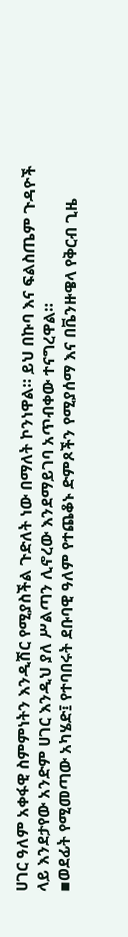ሀገር ዓለም አቀፋዊ ስምምነትን እንዲሽር የሚያስችል ጉድለት ነው በማለት ኮንነዋል። ይህ በኩባ እና ፍልስጤም ጉዳዮች ላይ እንደታየው አንድም ሀገር እንዲህ ያለ ሥልጣን ሊኖረው እንደማይገባ አጥብቀው ተናግረዋል።
▪ወደፊት የሚመጣው አካሄድ፤ የተባበሩት ደቡባዊ ዓለም የተጨቆኑ ድምጾችን የሚያሰማ እና በቬንዙዌላ የቅርብ ጊዜ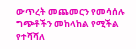ውጥረት መጨመርን የመሳሰሉ ግጭቶችን መከላከል የሚችል የተሻሻለ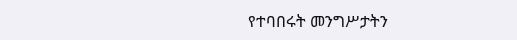የተባበሩት መንግሥታትን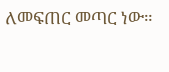ለመፍጠር መጣር ነው።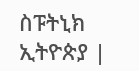ስፑትኒክ ኢትዮጵያ |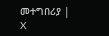መተግበሪያ | X